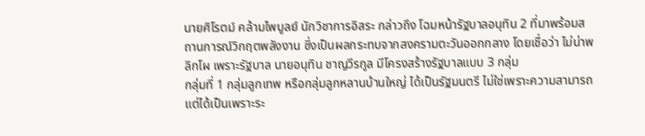นายศิโรตม์ คล้ามไพบูลย์ นักวิชาการอิสระ กล่าวถึง โฉมหน้ารัฐบาลอนุทิน 2 ที่มาพร้อมสถานการณ์วิกฤตพลังงาน ซึ่งเป็นผลกระทบจากสงครามตะวันออกกลาง โดยเชื่อว่า ไม่น่าพลิกโผ เพราะรัฐบาล นายอนุทิน ชาญวีรกูล มีโครงสร้างรัฐบาลแบบ 3 กลุ่ม
กลุ่มที่ 1 กลุ่มลูกเทพ หรือกลุ่มลูกหลานบ้านใหญ่ ได้เป็นรัฐมนตรี ไม่ใช่เพราะความสามารถ แต่ได้เป็นเพราะระ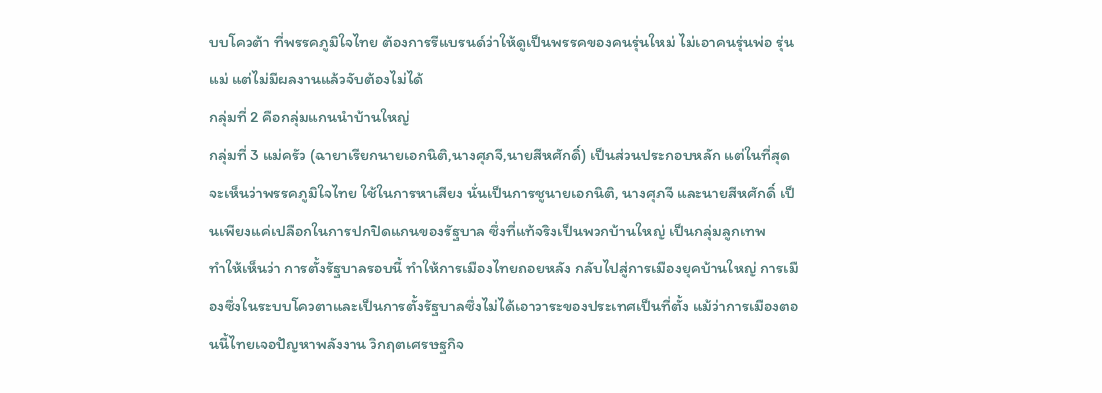บบโควต้า ที่พรรคภูมิใจไทย ต้องการรีแบรนด์ว่าให้ดูเป็นพรรคของคนรุ่นใหม่ ไม่เอาคนรุ่นพ่อ รุ่นแม่ แต่ไม่มีผลงานแล้วจับต้องไม่ได้
กลุ่มที่ 2 คือกลุ่มแกนนำบ้านใหญ่
กลุ่มที่ 3 แม่ครัว (ฉายาเรียกนายเอกนิติ,นางศุภจี,นายสีหศักดิ์) เป็นส่วนประกอบหลัก แต่ในที่สุดจะเห็นว่าพรรคภูมิใจไทย ใช้ในการหาเสียง นั่นเป็นการชูนายเอกนิติ, นางศุภจี และนายสีหศักดิ์ เป็นเพียงแค่เปลือกในการปกปิดแกนของรัฐบาล ซึ่งที่แท้จริงเป็นพวกบ้านใหญ่ เป็นกลุ่มลูกเทพ
ทำให้เห็นว่า การตั้งรัฐบาลรอบนี้ ทําให้การเมืองไทยถอยหลัง กลับไปสู่การเมืองยุคบ้านใหญ่ การเมืองซึ่งในระบบโควตาและเป็นการตั้งรัฐบาลซึ่งไม่ได้เอาวาระของประเทศเป็นที่ตั้ง แม้ว่าการเมืองตอนนี้ไทยเจอปัญหาพลังงาน วิกฤตเศรษฐกิจ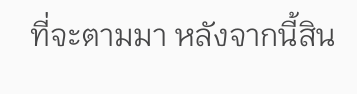ที่จะตามมา หลังจากนี้สิน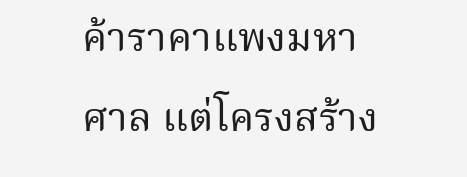ค้าราคาแพงมหาศาล แต่โครงสร้าง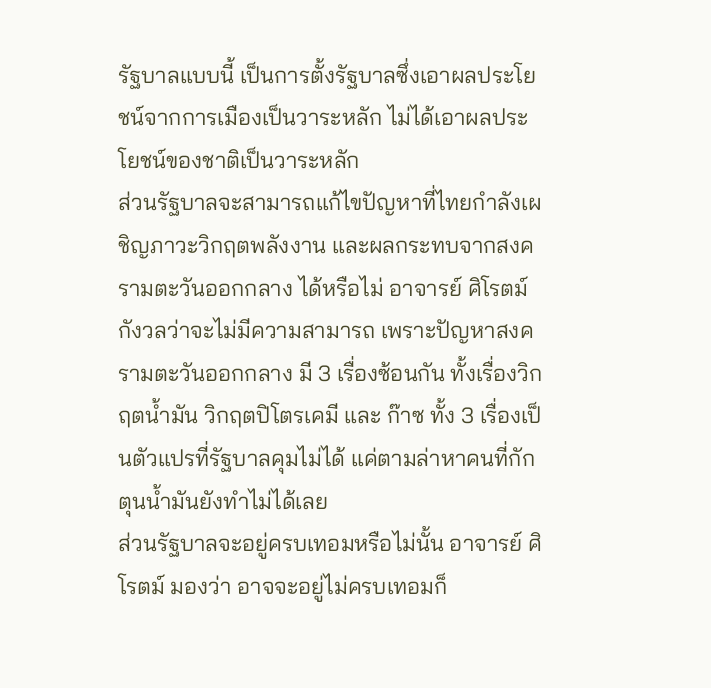รัฐบาลแบบนี้ เป็นการตั้งรัฐบาลซึ่งเอาผลประโยชน์จากการเมืองเป็นวาระหลัก ไม่ได้เอาผลประโยชน์ของชาติเป็นวาระหลัก
ส่วนรัฐบาลจะสามารถแก้ไขปัญหาที่ไทยกำลังเผชิญภาวะวิกฤตพลังงาน และผลกระทบจากสงครามตะวันออกกลาง ได้หรือไม่ อาจารย์ ศิโรตม์ กังวลว่าจะไม่มีความสามารถ เพราะปัญหาสงครามตะวันออกกลาง มี 3 เรื่องซ้อนกัน ทั้งเรื่องวิกฤตน้ำมัน วิกฤตปิโตรเคมี และ ก๊าซ ทั้ง 3 เรื่องเป็นตัวแปรที่รัฐบาลคุมไม่ได้ แค่ตามล่าหาคนที่กักตุนน้ำมันยังทำไม่ได้เลย
ส่วนรัฐบาลจะอยู่ครบเทอมหรือไม่นั้น อาจารย์ ศิโรตม์ มองว่า อาจจะอยู่ไม่ครบเทอมก็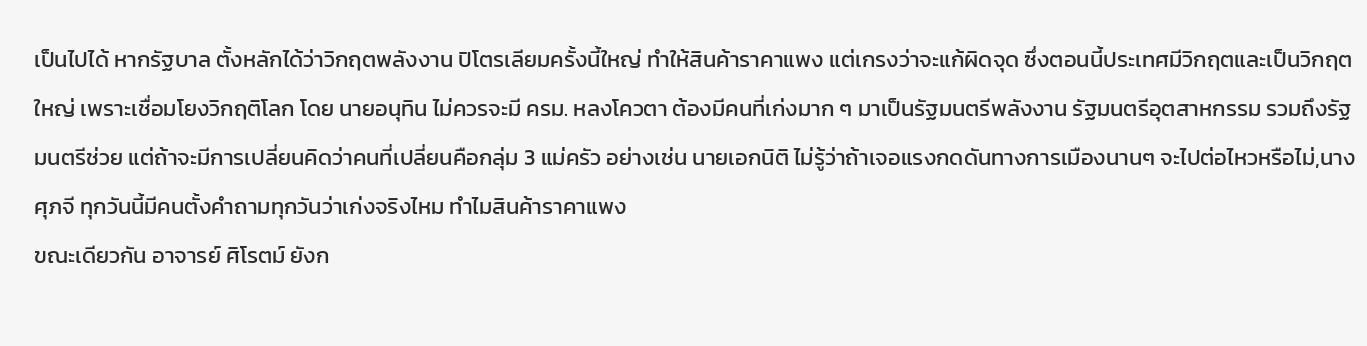เป็นไปได้ หากรัฐบาล ตั้งหลักได้ว่าวิกฤตพลังงาน ปิโตรเลียมครั้งนี้ใหญ่ ทำให้สินค้าราคาแพง แต่เกรงว่าจะแก้ผิดจุด ซึ่งตอนนี้ประเทศมีวิกฤตและเป็นวิกฤตใหญ่ เพราะเชื่อมโยงวิกฤติโลก โดย นายอนุทิน ไม่ควรจะมี ครม. หลงโควตา ต้องมีคนที่เก่งมาก ๆ มาเป็นรัฐมนตรีพลังงาน รัฐมนตรีอุตสาหกรรม รวมถึงรัฐมนตรีช่วย แต่ถ้าจะมีการเปลี่ยนคิดว่าคนที่เปลี่ยนคือกลุ่ม 3 แม่ครัว อย่างเช่น นายเอกนิติ ไม่รู้ว่าถ้าเจอแรงกดดันทางการเมืองนานๆ จะไปต่อไหวหรือไม่,นางศุภจี ทุกวันนี้มีคนตั้งคำถามทุกวันว่าเก่งจริงไหม ทำไมสินค้าราคาแพง
ขณะเดียวกัน อาจารย์ ศิโรตม์ ยังก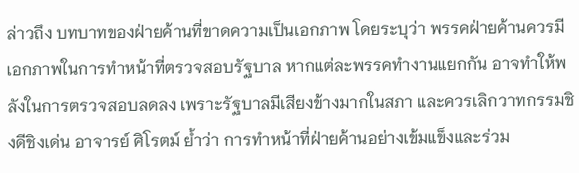ล่าวถึง บทบาทของฝ่ายค้านที่ขาดความเป็นเอกภาพ โดยระบุว่า พรรคฝ่ายค้านควรมีเอกภาพในการทำหน้าที่ตรวจสอบรัฐบาล หากแต่ละพรรคทำงานแยกกัน อาจทำให้พลังในการตรวจสอบลดลง เพราะรัฐบาลมีเสียงข้างมากในสภา และควรเลิกวาทกรรมชิงดีชิงเด่น อาจารย์ ศิโรตม์ ย้ำว่า การทำหน้าที่ฝ่ายค้านอย่างเข้มแข็งและร่วม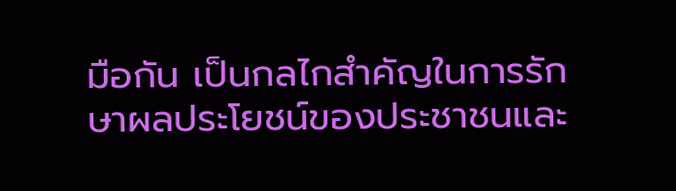มือกัน เป็นกลไกสำคัญในการรักษาผลประโยชน์ของประชาชนและ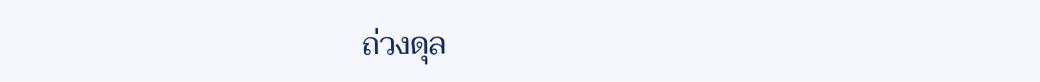ถ่วงดุล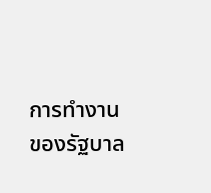การทำงานของรัฐบาล